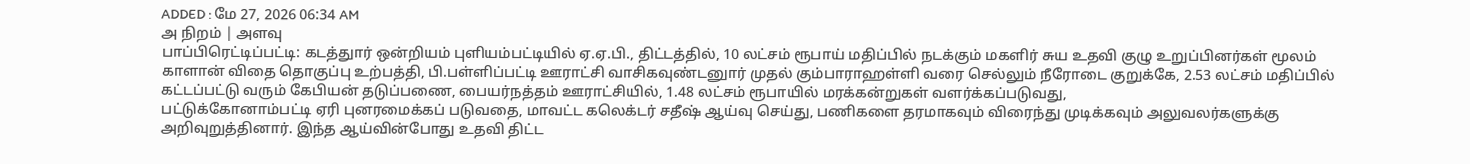ADDED : மே 27, 2026 06:34 AM
அ நிறம் | அளவு
பாப்பிரெட்டிப்பட்டி: கடத்துார் ஒன்றியம் புளியம்பட்டியில் ஏ.ஏ.பி., திட்டத்தில், 10 லட்சம் ரூபாய் மதிப்பில் நடக்கும் மகளிர் சுய உதவி குழு உறுப்பினர்கள் மூலம் காளான் விதை தொகுப்பு உற்பத்தி, பி.பள்ளிப்பட்டி ஊராட்சி வாசிகவுண்டனுார் முதல் கும்பாராஹள்ளி வரை செல்லும் நீரோடை குறுக்கே, 2.53 லட்சம் மதிப்பில் கட்டப்பட்டு வரும் கேபியன் தடுப்பணை, பையர்நத்தம் ஊராட்சியில், 1.48 லட்சம் ரூபாயில் மரக்கன்றுகள் வளர்க்கப்படுவது,
பட்டுக்கோனாம்பட்டி ஏரி புனரமைக்கப் படுவதை, மாவட்ட கலெக்டர் சதீஷ் ஆய்வு செய்து, பணிகளை தரமாகவும் விரைந்து முடிக்கவும் அலுவலர்களுக்கு அறிவுறுத்தினார். இந்த ஆய்வின்போது உதவி திட்ட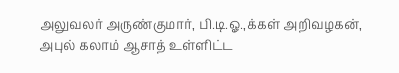அலுவலர் அருண்குமார், பி.டி.ஓ.,க்கள் அறிவழகன், அபுல் கலாம் ஆசாத் உள்ளிட்ட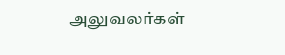அலுவலர்கள்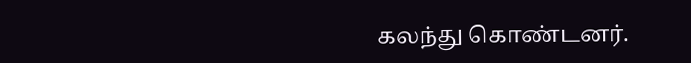கலந்து கொண்டனர்.